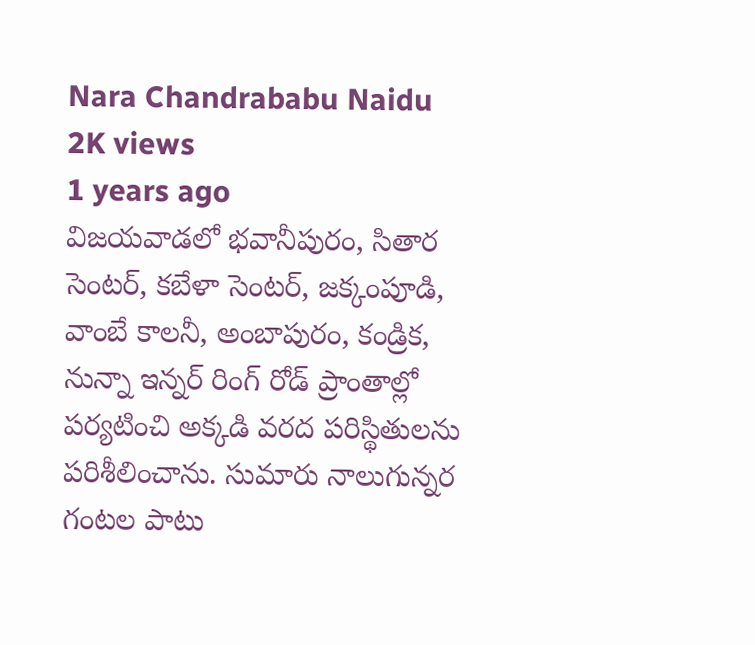Nara Chandrababu Naidu
2K views
1 years ago
విజయవాడలో భవానీపురం, సితార సెంటర్, కబేళా సెంటర్, జక్కంపూడి, వాంబే కాలనీ, అంబాపురం, కండ్రిక, నున్నా ఇన్నర్ రింగ్ రోడ్ ప్రాంతాల్లో పర్యటించి అక్కడి వరద పరిస్థితులను పరిశీలించాను. సుమారు నాలుగున్నర గంటల పాటు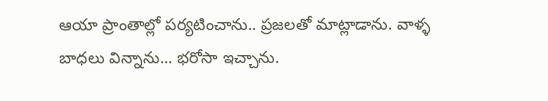ఆయా ప్రాంతాల్లో పర్యటించాను.. ప్రజలతో మాట్లాడాను. వాళ్ళ బాధలు విన్నాను... భరోసా ఇచ్చాను.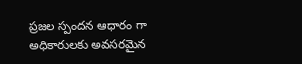ప్రజల స్పందన ఆధారం గా అధికారులకు అవసరమైన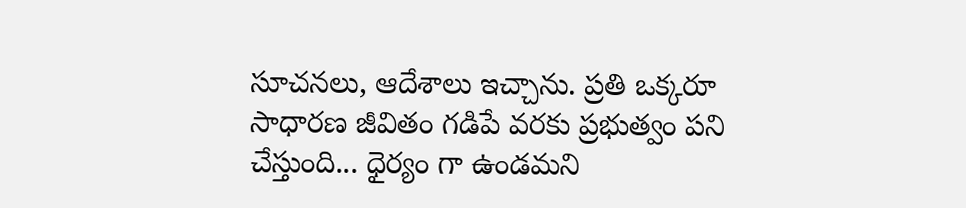సూచనలు, ఆదేశాలు ఇచ్చాను. ప్రతి ఒక్కరూ సాధారణ జీవితం గడిపే వరకు ప్రభుత్వం పని చేస్తుంది... ధైర్యం గా ఉండమని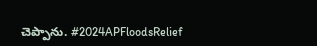చెప్పాను. #2024APFloodsRelief